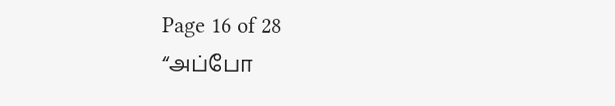Page 16 of 28
“அப்போ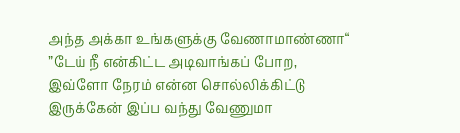அந்த அக்கா உங்களுக்கு வேணாமாண்ணா“
”டேய் நீ என்கிட்ட அடிவாங்கப் போற, இவ்ளோ நேரம் என்ன சொல்லிக்கிட்டு இருக்கேன் இப்ப வந்து வேணுமா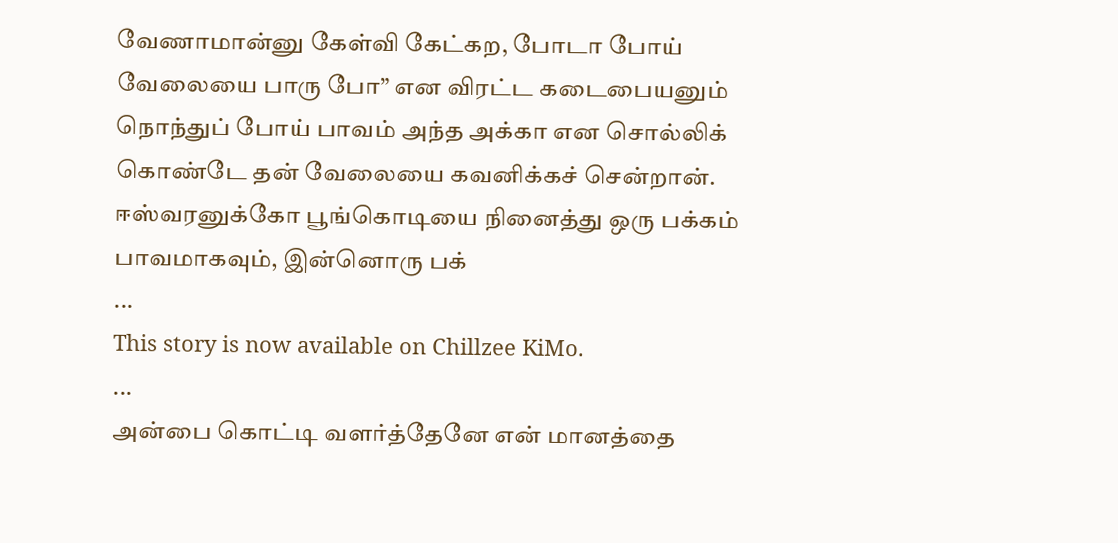வேணாமான்னு கேள்வி கேட்கற, போடா போய் வேலையை பாரு போ” என விரட்ட கடைபையனும் நொந்துப் போய் பாவம் அந்த அக்கா என சொல்லிக் கொண்டே தன் வேலையை கவனிக்கச் சென்றான்.
ஈஸ்வரனுக்கோ பூங்கொடியை நினைத்து ஒரு பக்கம் பாவமாகவும், இன்னொரு பக்
...
This story is now available on Chillzee KiMo.
...
அன்பை கொட்டி வளர்த்தேனே என் மானத்தை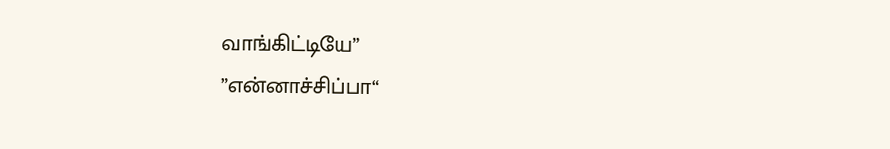வாங்கிட்டியே”
”என்னாச்சிப்பா“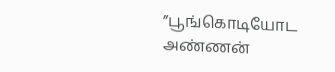”பூங்கொடியோட அண்ணன்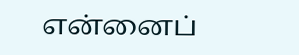என்னைப்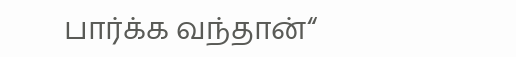பார்க்க வந்தான்“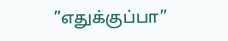”எதுக்குப்பா”